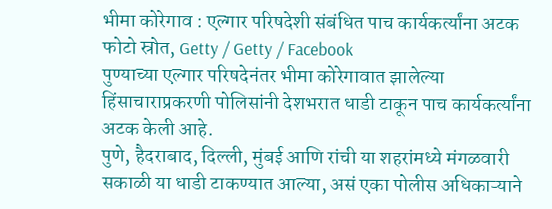भीमा कोरेगाव : एल्गार परिषदेशी संबंधित पाच कार्यकर्त्यांना अटक
फोटो स्रोत, Getty / Getty / Facebook
पुण्याच्या एल्गार परिषदेनंतर भीमा कोरेगावात झालेल्या हिंसाचाराप्रकरणी पोलिसांनी देशभरात धाडी टाकून पाच कार्यकर्त्यांना अटक केली आहे.
पुणे, हैदराबाद, दिल्ली, मुंबई आणि रांची या शहरांमध्ये मंगळवारी सकाळी या धाडी टाकण्यात आल्या, असं एका पोलीस अधिकाऱ्याने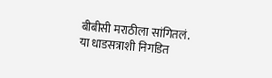बीबीसी मराठीला सांगितलं.
या धाडसत्राशी निगडित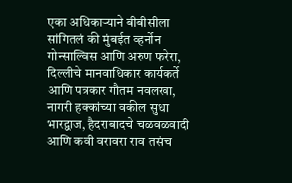एका अधिकाऱ्याने बीबीसीला सांगितलं की मुंबईत व्हर्नोन गोन्साल्विस आणि अरुण फरेरा, दिल्लीचे मानवाधिकार कार्यकर्ते आणि पत्रकार गौतम नवलखा, नागरी हक्कांच्या वकील सुधा भारद्वाज, हैदराबादचे चळवळवादी आणि कवी वरावरा राव तसंच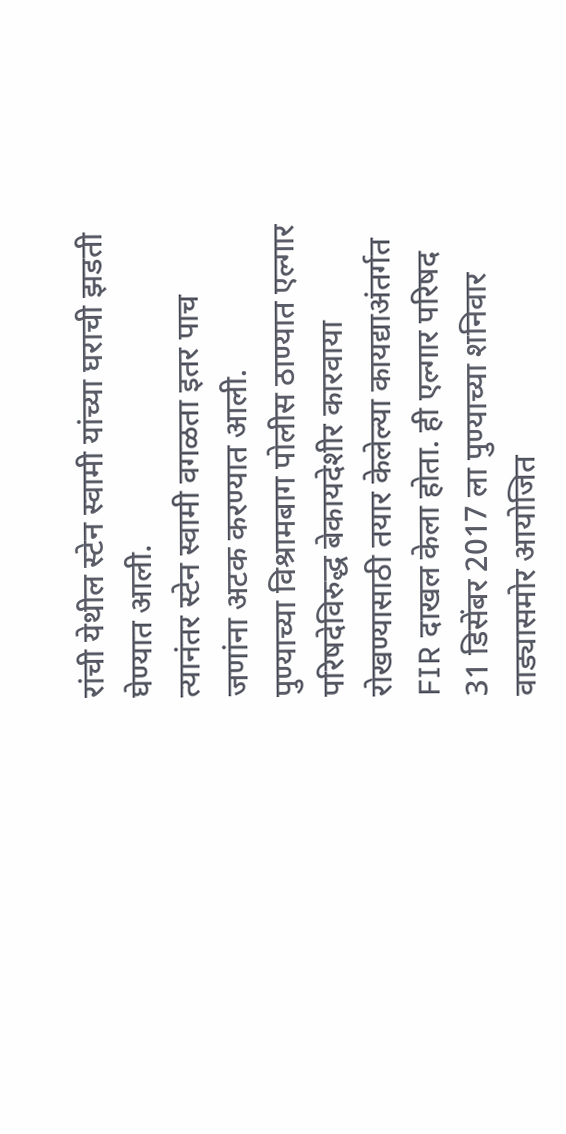रांची येथील स्टेन स्वामी यांच्या घराची झडती घेण्यात आली.
त्यानंतर स्टेन स्वामी वगळता इतर पाच जणांना अटक करण्यात आली.
पुण्याच्या विश्रामबाग पोलीस ठाण्यात एल्गार परिषदेविरुद्ध बेकायदेशीर कारवाया रोखण्यासाठी तयार केलेल्या कायद्याअंतर्गत FIR दाखल केला होता. ही एल्गार परिषद 31 डिसेंबर 2017 ला पुण्याच्या शनिवार वाड्यासमोर आयोजित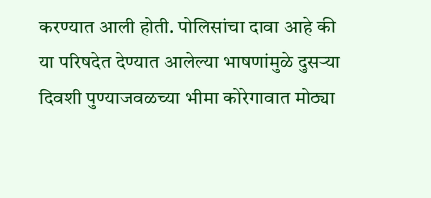करण्यात आली होती. पोलिसांचा दावा आहे की या परिषदेत देण्यात आलेल्या भाषणांमुळे दुसऱ्या दिवशी पुण्याजवळच्या भीमा कोरेगावात मोठ्या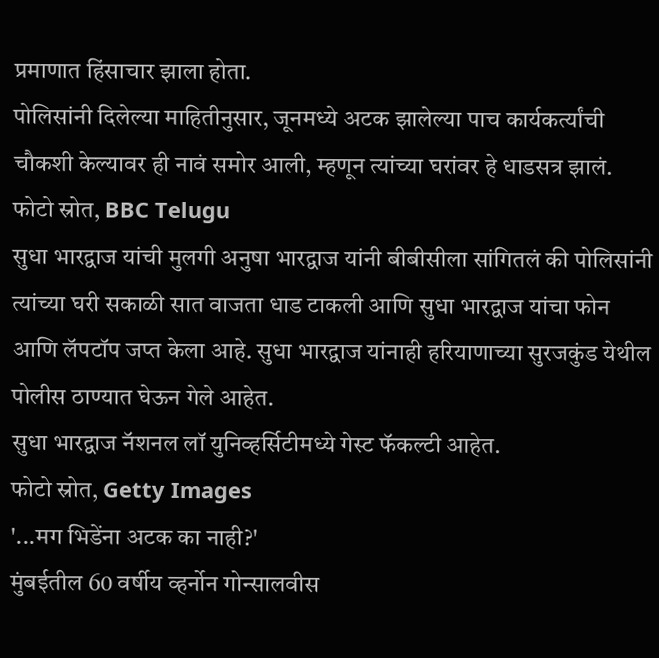प्रमाणात हिंसाचार झाला होता.
पोलिसांनी दिलेल्या माहितीनुसार, जूनमध्ये अटक झालेल्या पाच कार्यकर्त्यांची चौकशी केल्यावर ही नावं समोर आली, म्हणून त्यांच्या घरांवर हे धाडसत्र झालं.
फोटो स्रोत, BBC Telugu
सुधा भारद्वाज यांची मुलगी अनुषा भारद्वाज यांनी बीबीसीला सांगितलं की पोलिसांनी त्यांच्या घरी सकाळी सात वाजता धाड टाकली आणि सुधा भारद्वाज यांचा फोन आणि लॅपटॉप जप्त केला आहे. सुधा भारद्वाज यांनाही हरियाणाच्या सुरजकुंड येथील पोलीस ठाण्यात घेऊन गेले आहेत.
सुधा भारद्वाज नॅशनल लॉ युनिव्हर्सिटीमध्ये गेस्ट फॅकल्टी आहेत.
फोटो स्रोत, Getty Images
'...मग भिडेंना अटक का नाही?'
मुंबईतील 60 वर्षीय व्हर्नोन गोन्सालवीस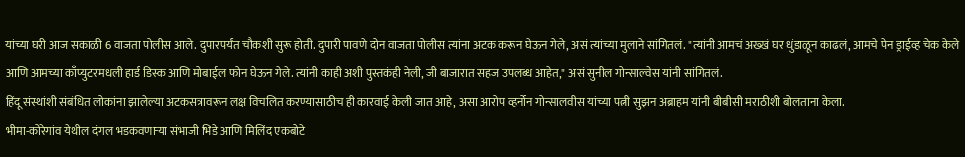यांच्या घरी आज सकाळी 6 वाजता पोलीस आले. दुपारपर्यंत चौकशी सुरू होती. दुपारी पावणे दोन वाजता पोलीस त्यांना अटक करून घेऊन गेले, असं त्यांच्या मुलाने सांगितलं. "त्यांनी आमचं अख्खं घर धुंडाळून काढलं, आमचे पेन ड्राईव्ह चेक केले आणि आमच्या काँप्युटरमधली हार्ड डिस्क आणि मोबाईल फोन घेऊन गेले. त्यांनी काही अशी पुस्तकंही नेली, जी बाजारात सहज उपलब्ध आहेत," असं सुनील गोन्साल्वेस यांनी सांगितलं.
हिंदू संस्थांशी संबंधित लोकांना झालेल्या अटकसत्रावरून लक्ष विचलित करण्यासाठीच ही कारवाई केली जात आहे, असा आरोप व्हर्नोन गोन्सालवीस यांच्या पत्नी सुझन अब्राहम यांनी बीबीसी मराठीशी बोलताना केला.
भीमा-कोरेगांव येथील दंगल भडकवणाऱ्या संभाजी भिडे आणि मिलिंद एकबोटे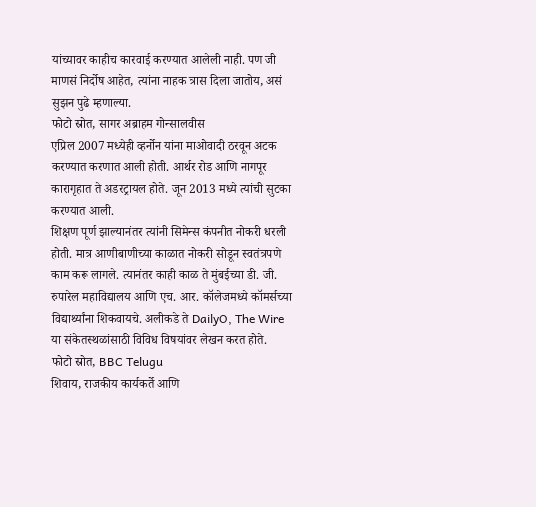यांच्यावर काहीच कारवाई करण्यात आलेली नाही. पण जी माणसं निर्दोष आहेत, त्यांना नाहक त्रास दिला जातोय, असं सुझन पुढे म्हणाल्या.
फोटो स्रोत, सागर अब्राहम गोन्सालवीस
एप्रिल 2007 मध्येही व्हर्नोन यांना माओवादी ठरवून अटक करण्यात करणात आली होती. आर्थर रोड आणि नागपूर कारागृहात ते अडरट्रायल होते. जून 2013 मध्ये त्यांची सुटका करण्यात आली.
शिक्षण पूर्ण झाल्यानंतर त्यांनी सिमेन्स कंपनीत नोकरी धरली होती. मात्र आणीबाणीच्या काळात नोकरी सोडून स्वतंत्रपणे काम करू लागले. त्यानंतर काही काळ ते मुंबईच्या डी. जी. रुपारेल महाविद्यालय आणि एच. आर. कॉलेजमध्ये कॉमर्सच्या विद्यार्थ्यांना शिकवायचे. अलीकडे ते DailyO, The Wire या संकेतस्थळांसाठी विविध विषयांवर लेखन करत होते.
फोटो स्रोत, BBC Telugu
शिवाय, राजकीय कार्यकर्ते आणि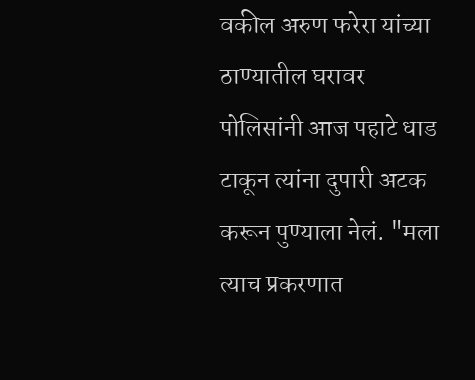वकील अरुण फरेरा यांच्या ठाण्यातील घरावर पोलिसांनी आज पहाटे धाड टाकून त्यांना दुपारी अटक करून पुण्याला नेलं. "मला त्याच प्रकरणात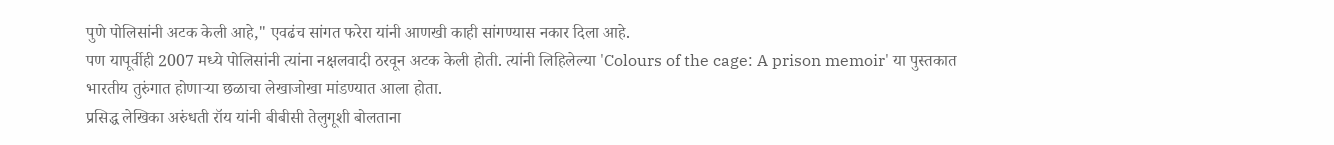पुणे पोलिसांनी अटक केली आहे," एवढंच सांगत फरेरा यांनी आणखी काही सांगण्यास नकार दिला आहे.
पण यापूर्वीही 2007 मध्ये पोलिसांनी त्यांना नक्षलवादी ठरवून अटक केली होती. त्यांनी लिहिलेल्या 'Colours of the cage: A prison memoir' या पुस्तकात भारतीय तुरुंगात होणाऱ्या छळाचा लेखाजोखा मांडण्यात आला होता.
प्रसिद्ध लेखिका अरुंधती रॉय यांनी बीबीसी तेलुगूशी बोलताना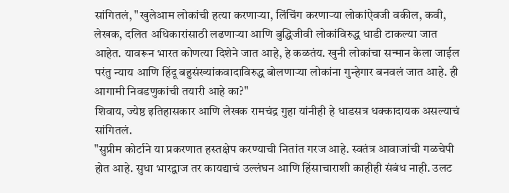सांगितलं, "खुलेआम लोकांची हत्या करणाऱ्या, लिंचिंग करणाऱ्या लोकांऐवजी वकील, कवी, लेखक, दलित अधिकारांसाठी लढणाऱ्या आणि बुद्धिजीवी लोकांविरुद्ध धाडी टाकल्या जात आहेत. यावरून भारत कोणत्या दिशेने जात आहे, हे कळतंय. खुनी लोकांचा सन्मान केला जाईल परंतु न्याय आणि हिंदू बहुसंख्यांकवादाविरुद्ध बोलणाऱ्या लोकांना गुन्हेगार बनवलं जात आहे. ही आगामी निवडणुकांची तयारी आहे का?"
शिवाय, ज्येष्ठ इतिहासकार आणि लेखक रामचंद्र गुहा यांनीही हे धाडसत्र धक्कादायक असल्याचं सांगितलं.
"सुप्रीम कोर्टाने या प्रकरणात हस्तक्षेप करण्याची नितांत गरज आहे. स्वतंत्र आवाजांची गळचेपी होत आहे. सुधा भारद्वाज तर कायद्याचं उल्लंघन आणि हिंसाचाराशी काहीही संबंध नाही. उलट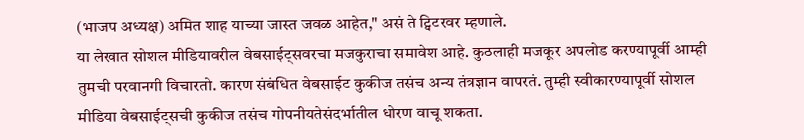(भाजप अध्यक्ष) अमित शाह याच्या जास्त जवळ आहेत," असं ते ट्विटरवर म्हणाले.
या लेखात सोशल मीडियावरील वेबसाईट्सवरचा मजकुराचा समावेश आहे. कुठलाही मजकूर अपलोड करण्यापूर्वी आम्ही तुमची परवानगी विचारतो. कारण संबंधित वेबसाईट कुकीज तसंच अन्य तंत्रज्ञान वापरतं. तुम्ही स्वीकारण्यापूर्वी सोशल मीडिया वेबसाईट्सची कुकीज तसंच गोपनीयतेसंदर्भातील धोरण वाचू शकता.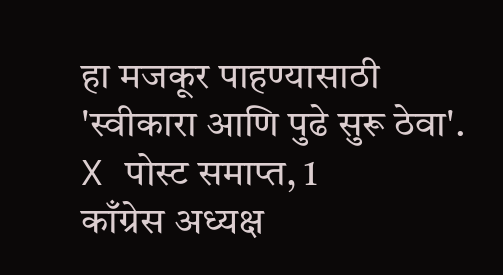हा मजकूर पाहण्यासाठी 'स्वीकारा आणि पुढे सुरू ठेवा'.
X पोस्ट समाप्त, 1
काँग्रेस अध्यक्ष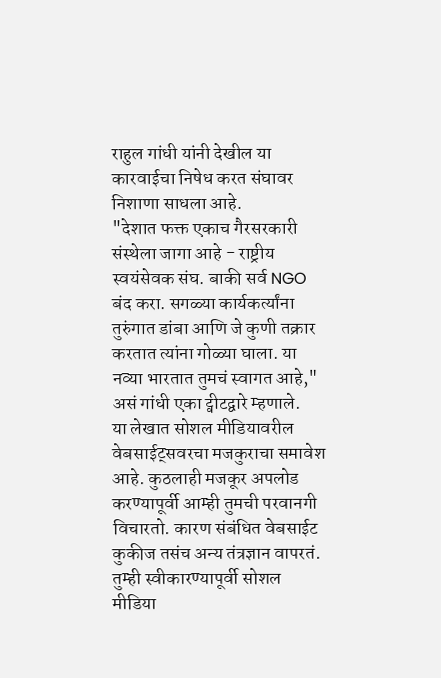राहुल गांधी यांनी देखील या कारवाईचा निषेध करत संघावर निशाणा साधला आहे.
"देशात फक्त एकाच गैरसरकारी संस्थेला जागा आहे - राष्ट्रीय स्वयंसेवक संघ. बाकी सर्व NGO बंद करा. सगळ्या कार्यकर्त्यांना तुरुंगात डांबा आणि जे कुणी तक्रार करतात त्यांना गोळ्या घाला. या नव्या भारतात तुमचं स्वागत आहे," असं गांधी एका ट्वीटद्वारे म्हणाले.
या लेखात सोशल मीडियावरील वेबसाईट्सवरचा मजकुराचा समावेश आहे. कुठलाही मजकूर अपलोड करण्यापूर्वी आम्ही तुमची परवानगी विचारतो. कारण संबंधित वेबसाईट कुकीज तसंच अन्य तंत्रज्ञान वापरतं. तुम्ही स्वीकारण्यापूर्वी सोशल मीडिया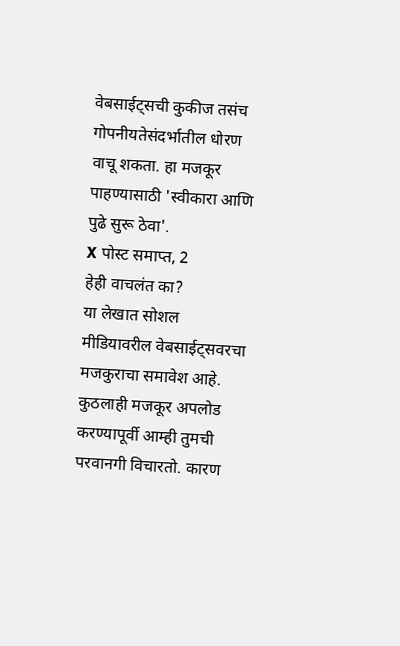वेबसाईट्सची कुकीज तसंच गोपनीयतेसंदर्भातील धोरण वाचू शकता. हा मजकूर पाहण्यासाठी 'स्वीकारा आणि पुढे सुरू ठेवा'.
X पोस्ट समाप्त, 2
हेही वाचलंत का?
या लेखात सोशल मीडियावरील वेबसाईट्सवरचा मजकुराचा समावेश आहे. कुठलाही मजकूर अपलोड करण्यापूर्वी आम्ही तुमची परवानगी विचारतो. कारण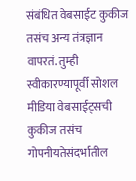संबंधित वेबसाईट कुकीज तसंच अन्य तंत्रज्ञान वापरतं. तुम्ही स्वीकारण्यापूर्वी सोशल मीडिया वेबसाईट्सची कुकीज तसंच गोपनीयतेसंदर्भातील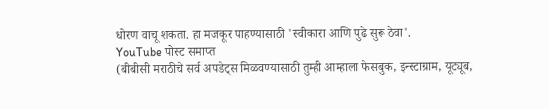धोरण वाचू शकता. हा मजकूर पाहण्यासाठी 'स्वीकारा आणि पुढे सुरू ठेवा'.
YouTube पोस्ट समाप्त
(बीबीसी मराठीचे सर्व अपडेट्स मिळवण्यासाठी तुम्ही आम्हाला फेसबुक, इन्स्टाग्राम, यूट्यूब,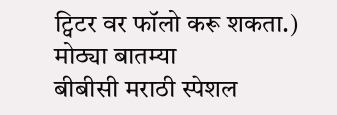ट्विटर वर फॉलो करू शकता.)
मोठ्या बातम्या
बीबीसी मराठी स्पेशल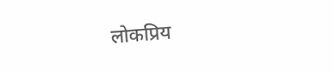लोकप्रिय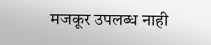मजकूर उपलब्ध नाही